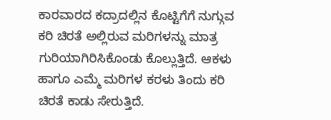ಕಾರವಾರದ ಕದ್ರಾದಲ್ಲಿನ ಕೊಟ್ಟಿಗೆಗೆ ನುಗ್ಗುವ ಕರಿ ಚಿರತೆ ಅಲ್ಲಿರುವ ಮರಿಗಳನ್ನು ಮಾತ್ರ ಗುರಿಯಾಗಿರಿಸಿಕೊಂಡು ಕೊಲ್ಲುತ್ತಿದೆ. ಆಕಳು ಹಾಗೂ ಎಮ್ಮೆ ಮರಿಗಳ ಕರಳು ತಿಂದು ಕರಿ ಚಿರತೆ ಕಾಡು ಸೇರುತ್ತಿದೆ.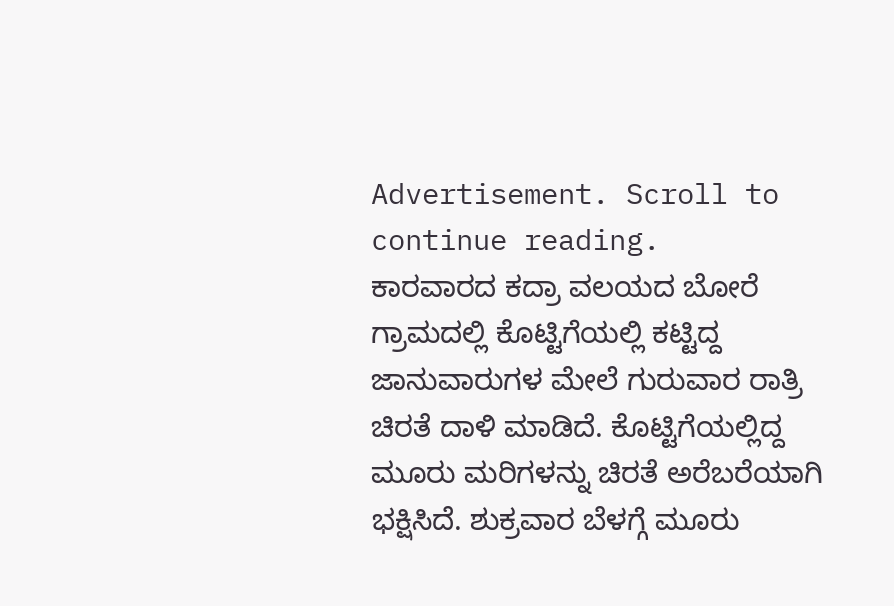Advertisement. Scroll to continue reading.
ಕಾರವಾರದ ಕದ್ರಾ ವಲಯದ ಬೋರೆ ಗ್ರಾಮದಲ್ಲಿ ಕೊಟ್ಟಿಗೆಯಲ್ಲಿ ಕಟ್ಟಿದ್ದ ಜಾನುವಾರುಗಳ ಮೇಲೆ ಗುರುವಾರ ರಾತ್ರಿ ಚಿರತೆ ದಾಳಿ ಮಾಡಿದೆ. ಕೊಟ್ಟಿಗೆಯಲ್ಲಿದ್ದ ಮೂರು ಮರಿಗಳನ್ನು ಚಿರತೆ ಅರೆಬರೆಯಾಗಿ ಭಕ್ಷಿಸಿದೆ. ಶುಕ್ರವಾರ ಬೆಳಗ್ಗೆ ಮೂರು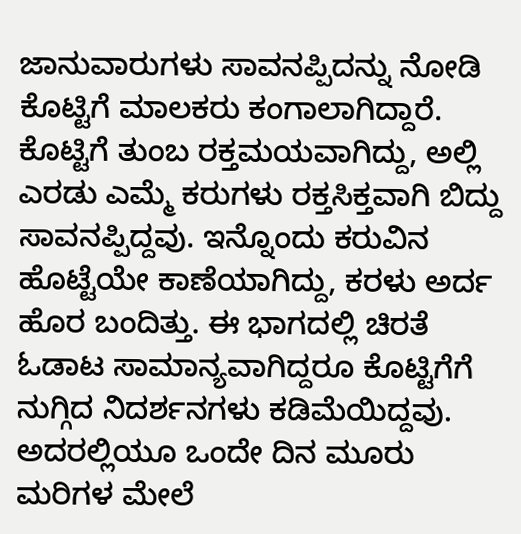ಜಾನುವಾರುಗಳು ಸಾವನಪ್ಪಿದನ್ನು ನೋಡಿ ಕೊಟ್ಟಿಗೆ ಮಾಲಕರು ಕಂಗಾಲಾಗಿದ್ದಾರೆ.
ಕೊಟ್ಟಿಗೆ ತುಂಬ ರಕ್ತಮಯವಾಗಿದ್ದು, ಅಲ್ಲಿ ಎರಡು ಎಮ್ಮೆ ಕರುಗಳು ರಕ್ತಸಿಕ್ತವಾಗಿ ಬಿದ್ದು ಸಾವನಪ್ಪಿದ್ದವು. ಇನ್ನೊಂದು ಕರುವಿನ ಹೊಟ್ಟೆಯೇ ಕಾಣೆಯಾಗಿದ್ದು, ಕರಳು ಅರ್ದ ಹೊರ ಬಂದಿತ್ತು. ಈ ಭಾಗದಲ್ಲಿ ಚಿರತೆ ಓಡಾಟ ಸಾಮಾನ್ಯವಾಗಿದ್ದರೂ ಕೊಟ್ಟಿಗೆಗೆ ನುಗ್ಗಿದ ನಿದರ್ಶನಗಳು ಕಡಿಮೆಯಿದ್ದವು. ಅದರಲ್ಲಿಯೂ ಒಂದೇ ದಿನ ಮೂರು ಮರಿಗಳ ಮೇಲೆ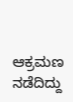ಆಕ್ರಮಣ ನಡೆದಿದ್ದು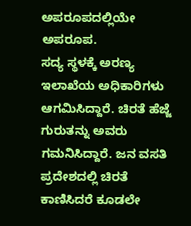ಅಪರೂಪದಲ್ಲಿಯೇ ಅಪರೂಪ.
ಸದ್ಯ ಸ್ಥಳಕ್ಕೆ ಅರಣ್ಯ ಇಲಾಖೆಯ ಅಧಿಕಾರಿಗಳು ಆಗಮಿಸಿದ್ದಾರೆ. ಚಿರತೆ ಹೆಜ್ಜೆ ಗುರುತನ್ನು ಅವರು ಗಮನಿಸಿದ್ದಾರೆ. ಜನ ವಸತಿ ಪ್ರದೇಶದಲ್ಲಿ ಚಿರತೆ ಕಾಣಿಸಿದರೆ ಕೂಡಲೇ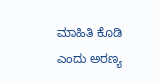ಮಾಹಿತಿ ಕೊಡಿ ಎಂದು ಅರಣ್ಯ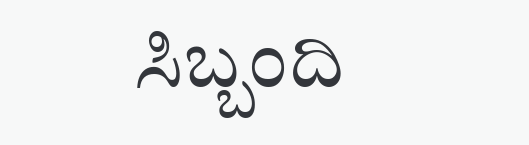ಸಿಬ್ಬಂದಿ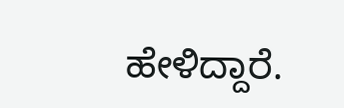ಹೇಳಿದ್ದಾರೆ.